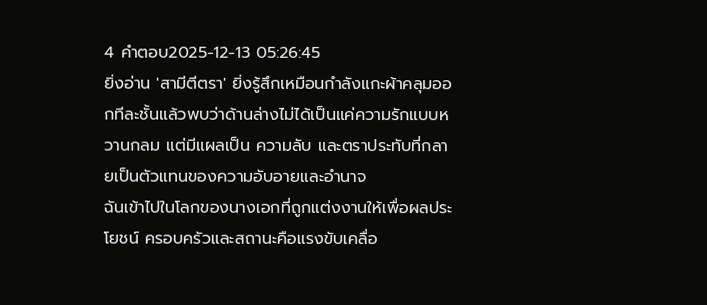4 คำตอบ2025-12-13 05:26:45
ยิ่งอ่าน 'สามีตีตรา' ยิ่งรู้สึกเหมือนกำลังแกะผ้าคลุมออกทีละชั้นแล้วพบว่าด้านล่างไม่ได้เป็นแค่ความรักแบบหวานกลม แต่มีแผลเป็น ความลับ และตราประทับที่กลายเป็นตัวแทนของความอับอายและอำนาจ
ฉันเข้าไปในโลกของนางเอกที่ถูกแต่งงานให้เพื่อผลประโยชน์ ครอบครัวและสถานะคือแรงขับเคลื่อ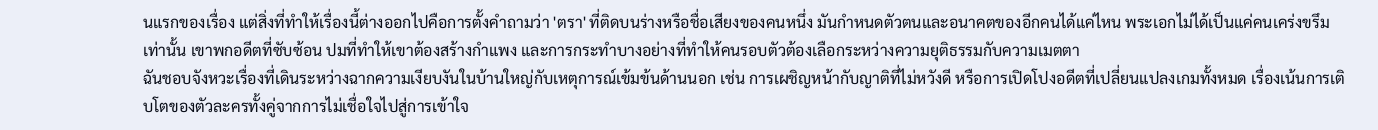นแรกของเรื่อง แต่สิ่งที่ทำให้เรื่องนี้ต่างออกไปคือการตั้งคำถามว่า 'ตรา' ที่ติดบนร่างหรือชื่อเสียงของคนหนึ่ง มันกำหนดตัวตนและอนาคตของอีกคนได้แค่ไหน พระเอกไม่ได้เป็นแค่คนเคร่งขรึมเท่านั้น เขาพกอดีตที่ซับซ้อน ปมที่ทำให้เขาต้องสร้างกำแพง และการกระทำบางอย่างที่ทำให้คนรอบตัวต้องเลือกระหว่างความยุติธรรมกับความเมตตา
ฉันชอบจังหวะเรื่องที่เดินระหว่างฉากความเงียบงันในบ้านใหญ่กับเหตุการณ์เข้มข้นด้านนอก เช่น การเผชิญหน้ากับญาติที่ไม่หวังดี หรือการเปิดโปงอดีตที่เปลี่ยนแปลงเกมทั้งหมด เรื่องเน้นการเติบโตของตัวละครทั้งคู่จากการไม่เชื่อใจไปสู่การเข้าใจ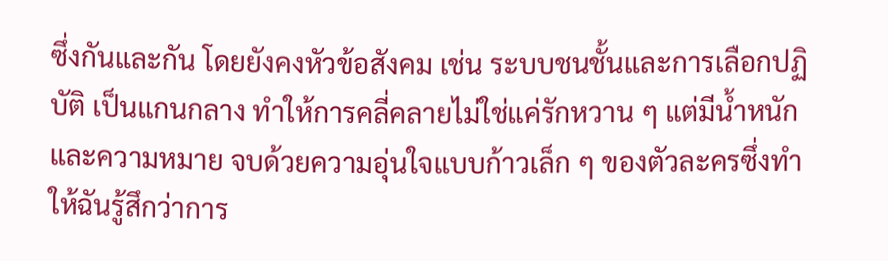ซึ่งกันและกัน โดยยังคงหัวข้อสังคม เช่น ระบบชนชั้นและการเลือกปฏิบัติ เป็นแกนกลาง ทำให้การคลี่คลายไม่ใช่แค่รักหวาน ๆ แต่มีน้ำหนักและความหมาย จบด้วยความอุ่นใจแบบก้าวเล็ก ๆ ของตัวละครซึ่งทำให้ฉันรู้สึกว่าการ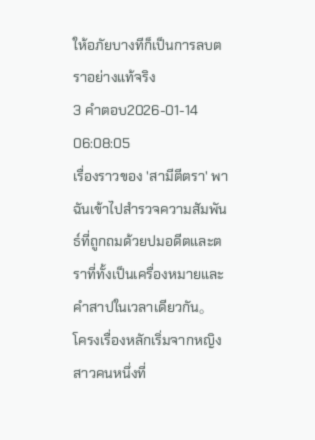ให้อภัยบางทีก็เป็นการลบตราอย่างแท้จริง
3 คำตอบ2026-01-14 06:08:05
เรื่องราวของ 'สามีตีตรา' พาฉันเข้าไปสำรวจความสัมพันธ์ที่ถูกถมด้วยปมอดีตและตราที่ทั้งเป็นเครื่องหมายและคำสาปในเวลาเดียวกัน。
โครงเรื่องหลักเริ่มจากหญิงสาวคนหนึ่งที่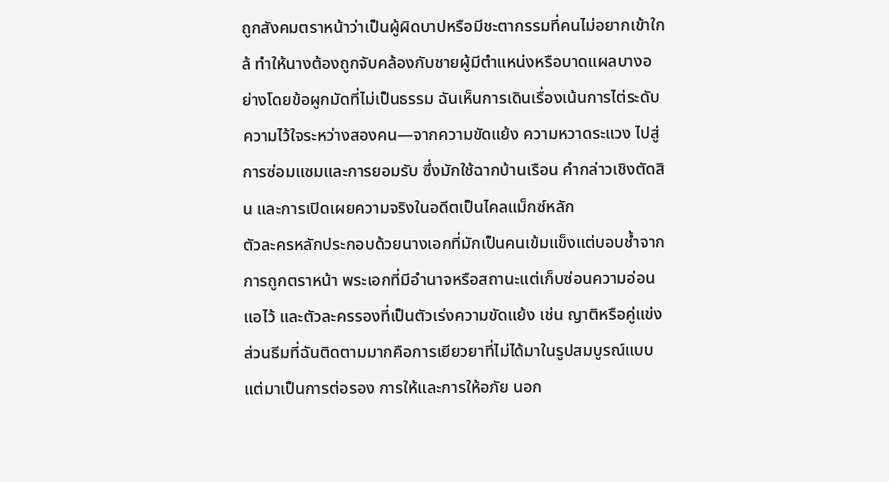ถูกสังคมตราหน้าว่าเป็นผู้ผิดบาปหรือมีชะตากรรมที่คนไม่อยากเข้าใกล้ ทำให้นางต้องถูกจับคล้องกับชายผู้มีตำแหน่งหรือบาดแผลบางอย่างโดยข้อผูกมัดที่ไม่เป็นธรรม ฉันเห็นการเดินเรื่องเน้นการไต่ระดับความไว้ใจระหว่างสองคน—จากความขัดแย้ง ความหวาดระแวง ไปสู่การซ่อมแซมและการยอมรับ ซึ่งมักใช้ฉากบ้านเรือน คำกล่าวเชิงตัดสิน และการเปิดเผยความจริงในอดีตเป็นไคลแม็กซ์หลัก
ตัวละครหลักประกอบด้วยนางเอกที่มักเป็นคนเข้มแข็งแต่บอบช้ำจากการถูกตราหน้า พระเอกที่มีอำนาจหรือสถานะแต่เก็บซ่อนความอ่อนแอไว้ และตัวละครรองที่เป็นตัวเร่งความขัดแย้ง เช่น ญาติหรือคู่แข่ง ส่วนธีมที่ฉันติดตามมากคือการเยียวยาที่ไม่ได้มาในรูปสมบูรณ์แบบ แต่มาเป็นการต่อรอง การให้และการให้อภัย นอก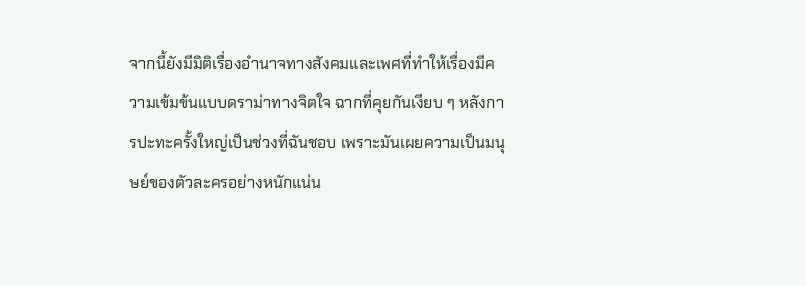จากนี้ยังมีมิติเรื่องอำนาจทางสังคมและเพศที่ทำให้เรื่องมีความเข้มข้นแบบดราม่าทางจิตใจ ฉากที่คุยกันเงียบ ๆ หลังการปะทะครั้งใหญ่เป็นช่วงที่ฉันชอบ เพราะมันเผยความเป็นมนุษย์ของตัวละครอย่างหนักแน่น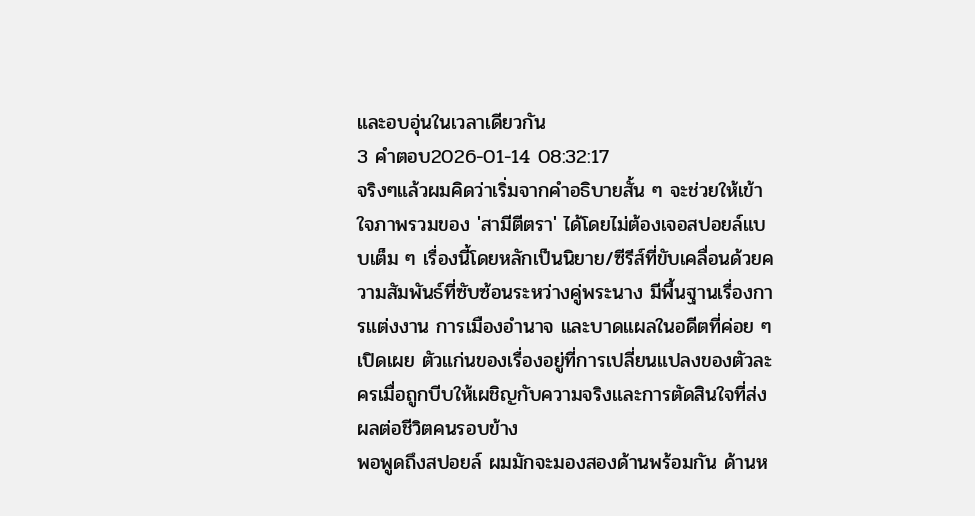และอบอุ่นในเวลาเดียวกัน
3 คำตอบ2026-01-14 08:32:17
จริงๆแล้วผมคิดว่าเริ่มจากคำอธิบายสั้น ๆ จะช่วยให้เข้าใจภาพรวมของ 'สามีตีตรา' ได้โดยไม่ต้องเจอสปอยล์แบบเต็ม ๆ เรื่องนี้โดยหลักเป็นนิยาย/ซีรีส์ที่ขับเคลื่อนด้วยความสัมพันธ์ที่ซับซ้อนระหว่างคู่พระนาง มีพื้นฐานเรื่องการแต่งงาน การเมืองอำนาจ และบาดแผลในอดีตที่ค่อย ๆ เปิดเผย ตัวแก่นของเรื่องอยู่ที่การเปลี่ยนแปลงของตัวละครเมื่อถูกบีบให้เผชิญกับความจริงและการตัดสินใจที่ส่งผลต่อชีวิตคนรอบข้าง
พอพูดถึงสปอยล์ ผมมักจะมองสองด้านพร้อมกัน ด้านห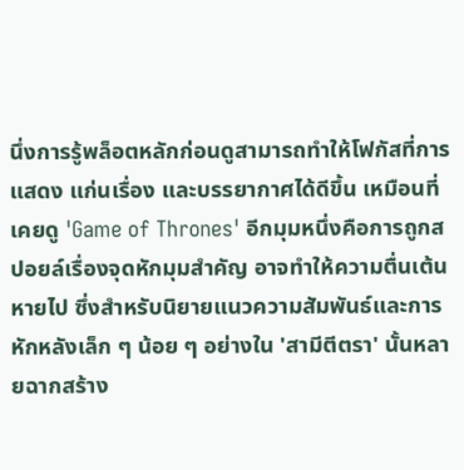นึ่งการรู้พล็อตหลักก่อนดูสามารถทำให้โฟกัสที่การแสดง แก่นเรื่อง และบรรยากาศได้ดีขึ้น เหมือนที่เคยดู 'Game of Thrones' อีกมุมหนึ่งคือการถูกสปอยล์เรื่องจุดหักมุมสำคัญ อาจทำให้ความตื่นเต้นหายไป ซึ่งสำหรับนิยายแนวความสัมพันธ์และการหักหลังเล็ก ๆ น้อย ๆ อย่างใน 'สามีตีตรา' นั้นหลายฉากสร้าง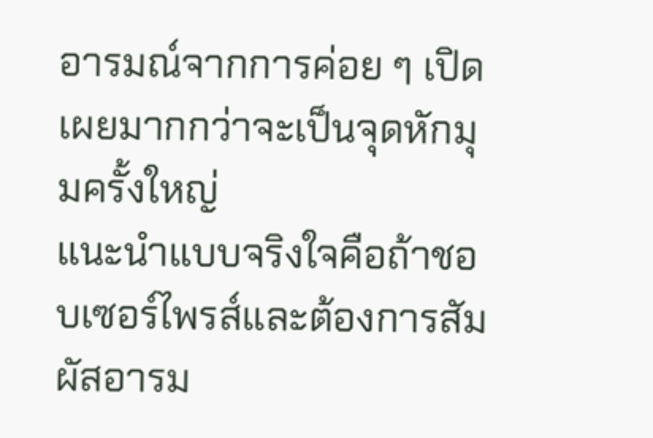อารมณ์จากการค่อย ๆ เปิดเผยมากกว่าจะเป็นจุดหักมุมครั้งใหญ่
แนะนำแบบจริงใจคือถ้าชอบเซอร์ไพรส์และต้องการสัมผัสอารม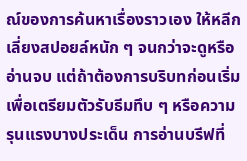ณ์ของการค้นหาเรื่องราวเอง ให้หลีกเลี่ยงสปอยล์หนัก ๆ จนกว่าจะดูหรืออ่านจบ แต่ถ้าต้องการบริบทก่อนเริ่มเพื่อเตรียมตัวรับธีมทึบ ๆ หรือความรุนแรงบางประเด็น การอ่านบรีฟที่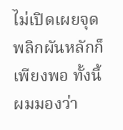ไม่เปิดเผยจุดพลิกผันหลักก็เพียงพอ ทั้งนี้ผมมองว่า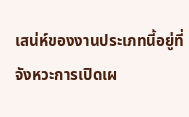เสน่ห์ของงานประเภทนี้อยู่ที่จังหวะการเปิดเผ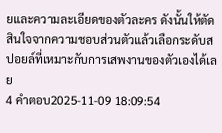ยและความละเอียดของตัวละคร ดังนั้นให้ตัดสินใจจากความชอบส่วนตัวแล้วเลือกระดับสปอยล์ที่เหมาะกับการเสพงานของตัวเองได้เลย
4 คำตอบ2025-11-09 18:09:54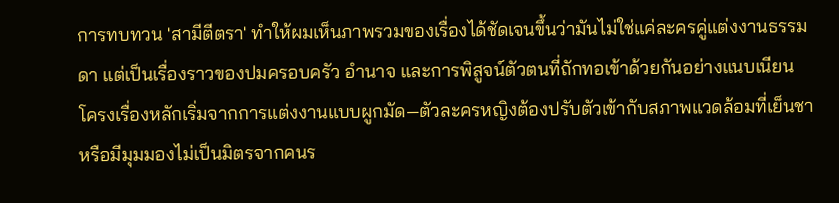การทบทวน 'สามีตีตรา' ทำให้ผมเห็นภาพรวมของเรื่องได้ชัดเจนขึ้นว่ามันไม่ใช่แค่ละครคู่แต่งงานธรรมดา แต่เป็นเรื่องราวของปมครอบครัว อำนาจ และการพิสูจน์ตัวตนที่ถักทอเข้าด้วยกันอย่างแนบเนียน
โครงเรื่องหลักเริ่มจากการแต่งงานแบบผูกมัด—ตัวละครหญิงต้องปรับตัวเข้ากับสภาพแวดล้อมที่เย็นชาหรือมีมุมมองไม่เป็นมิตรจากคนร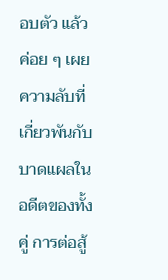อบตัว แล้วค่อย ๆ เผยความลับที่เกี่ยวพันกับบาดแผลในอดีตของทั้งคู่ การต่อสู้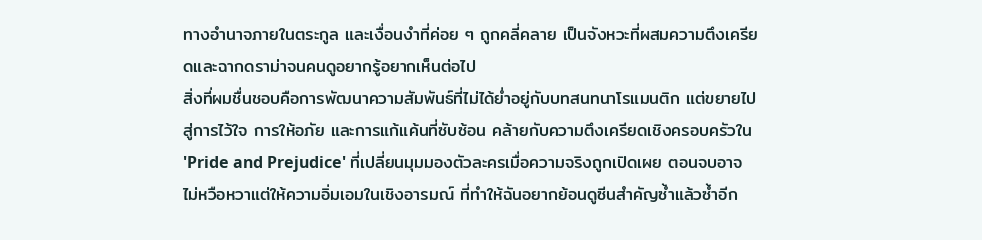ทางอำนาจภายในตระกูล และเงื่อนงำที่ค่อย ๆ ถูกคลี่คลาย เป็นจังหวะที่ผสมความตึงเครียดและฉากดราม่าจนคนดูอยากรู้อยากเห็นต่อไป
สิ่งที่ผมชื่นชอบคือการพัฒนาความสัมพันธ์ที่ไม่ได้ย่ำอยู่กับบทสนทนาโรแมนติก แต่ขยายไปสู่การไว้ใจ การให้อภัย และการแก้แค้นที่ซับซ้อน คล้ายกับความตึงเครียดเชิงครอบครัวใน 'Pride and Prejudice' ที่เปลี่ยนมุมมองตัวละครเมื่อความจริงถูกเปิดเผย ตอนจบอาจไม่หวือหวาแต่ให้ความอิ่มเอมในเชิงอารมณ์ ที่ทำให้ฉันอยากย้อนดูซีนสำคัญซ้ำแล้วซ้ำอีก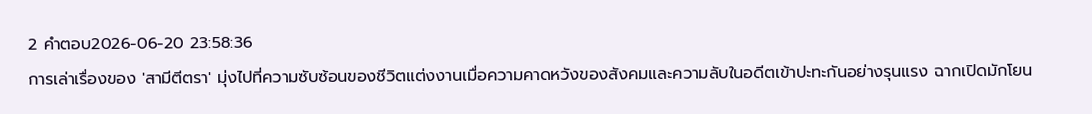2 คำตอบ2026-06-20 23:58:36
การเล่าเรื่องของ 'สามีตีตรา' มุ่งไปที่ความซับซ้อนของชีวิตแต่งงานเมื่อความคาดหวังของสังคมและความลับในอดีตเข้าปะทะกันอย่างรุนแรง ฉากเปิดมักโยน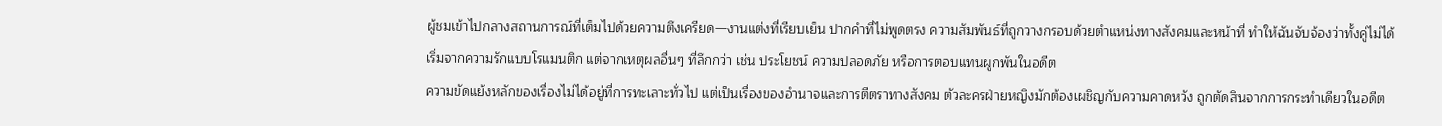ผู้ชมเข้าไปกลางสถานการณ์ที่เต็มไปด้วยความตึงเครียด—งานแต่งที่เรียบเย็น ปากคำที่ไม่พูดตรง ความสัมพันธ์ที่ถูกวางกรอบด้วยตำแหน่งทางสังคมและหน้าที่ ทำให้ฉันจับจ้องว่าทั้งคู่ไม่ได้เริ่มจากความรักแบบโรแมนติก แต่จากเหตุผลอื่นๆ ที่ลึกกว่า เช่น ประโยชน์ ความปลอดภัย หรือการตอบแทนผูกพันในอดีต
ความขัดแย้งหลักของเรื่องไม่ได้อยู่ที่การทะเลาะทั่วไป แต่เป็นเรื่องของอำนาจและการตีตราทางสังคม ตัวละครฝ่ายหญิงมักต้องเผชิญกับความคาดหวัง ถูกตัดสินจากการกระทำเดียวในอดีต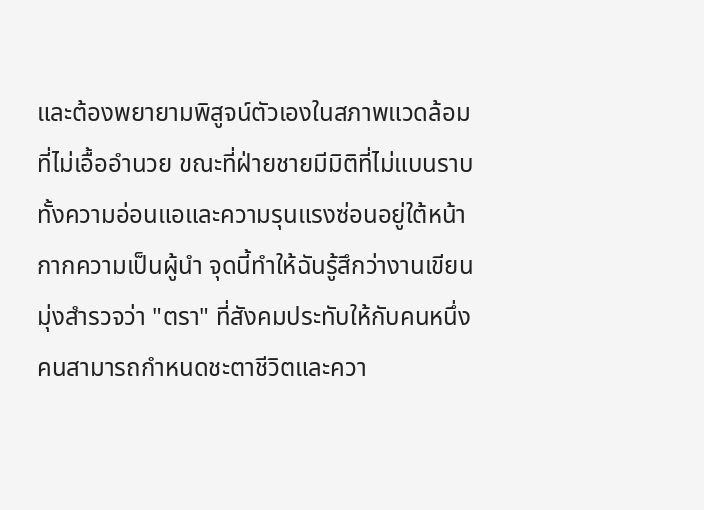และต้องพยายามพิสูจน์ตัวเองในสภาพแวดล้อมที่ไม่เอื้ออำนวย ขณะที่ฝ่ายชายมีมิติที่ไม่แบนราบ ทั้งความอ่อนแอและความรุนแรงซ่อนอยู่ใต้หน้ากากความเป็นผู้นำ จุดนี้ทำให้ฉันรู้สึกว่างานเขียนมุ่งสำรวจว่า "ตรา" ที่สังคมประทับให้กับคนหนึ่งคนสามารถกำหนดชะตาชีวิตและควา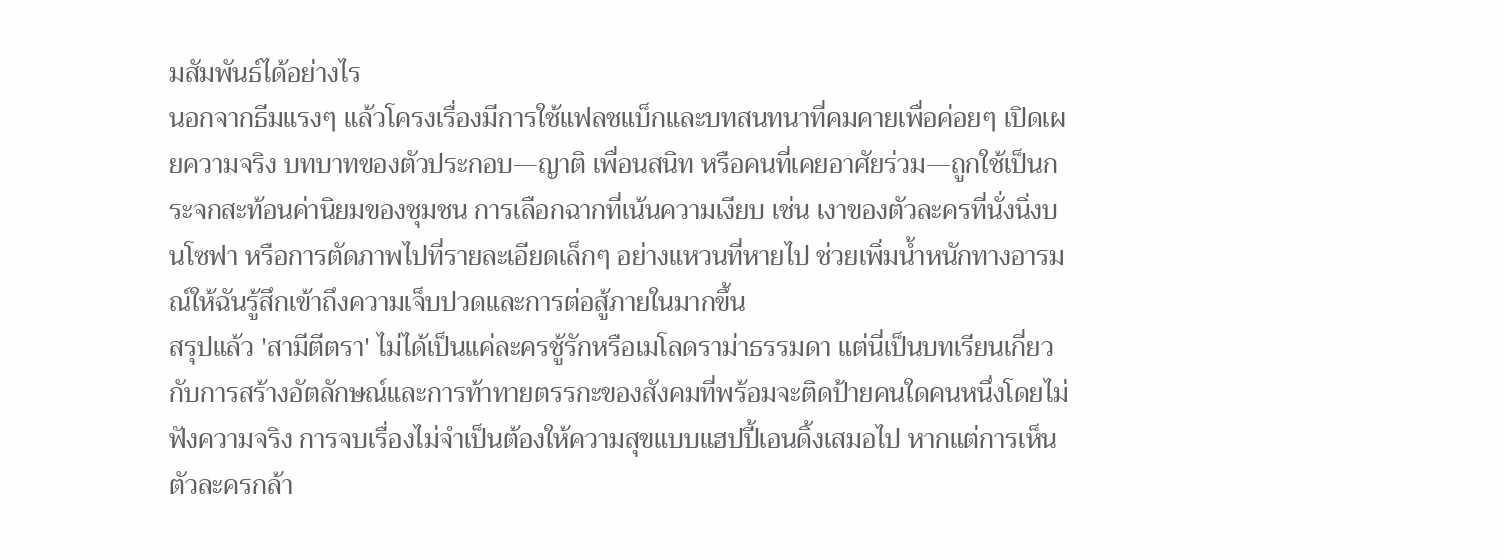มสัมพันธ์ได้อย่างไร
นอกจากธีมแรงๆ แล้วโครงเรื่องมีการใช้แฟลชแบ็กและบทสนทนาที่คมคายเพื่อค่อยๆ เปิดเผยความจริง บทบาทของตัวประกอบ—ญาติ เพื่อนสนิท หรือคนที่เคยอาศัยร่วม—ถูกใช้เป็นกระจกสะท้อนค่านิยมของชุมชน การเลือกฉากที่เน้นความเงียบ เช่น เงาของตัวละครที่นั่งนิ่งบนโซฟา หรือการตัดภาพไปที่รายละเอียดเล็กๆ อย่างแหวนที่หายไป ช่วยเพิ่มน้ำหนักทางอารมณ์ให้ฉันรู้สึกเข้าถึงความเจ็บปวดและการต่อสู้ภายในมากขึ้น
สรุปแล้ว 'สามีตีตรา' ไม่ได้เป็นแค่ละครชู้รักหรือเมโลดราม่าธรรมดา แต่นี่เป็นบทเรียนเกี่ยวกับการสร้างอัตลักษณ์และการท้าทายตรรกะของสังคมที่พร้อมจะติดป้ายคนใดคนหนึ่งโดยไม่ฟังความจริง การจบเรื่องไม่จำเป็นต้องให้ความสุขแบบแฮปปี้เอนดิ้งเสมอไป หากแต่การเห็นตัวละครกล้า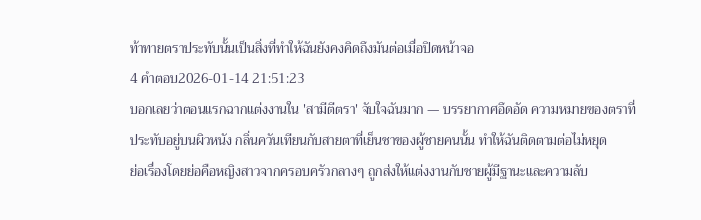ท้าทายตราประทับนั้นเป็นสิ่งที่ทำให้ฉันยังคงคิดถึงมันต่อเมื่อปิดหน้าจอ
4 คำตอบ2026-01-14 21:51:23
บอกเลยว่าตอนแรกฉากแต่งงานใน 'สามีตีตรา' จับใจฉันมาก — บรรยากาศอึดอัด ความหมายของตราที่ประทับอยู่บนผิวหนัง กลิ่นควันเทียนกับสายตาที่เย็นชาของผู้ชายคนนั้น ทำให้ฉันติดตามต่อไม่หยุด
ย่อเรื่องโดยย่อคือหญิงสาวจากครอบครัวกลางๆ ถูกส่งให้แต่งงานกับชายผู้มีฐานะและความลับ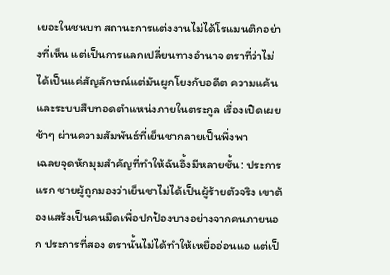เยอะในชนบท สถานะการแต่งงานไม่ได้โรแมนติกอย่างที่เห็น แต่เป็นการแลกเปลี่ยนทางอำนาจ ตราที่ว่าไม่ได้เป็นแค่สัญลักษณ์แต่มันผูกโยงกับอดีต ความแค้น และระบบสืบทอดตำแหน่งภายในตระกูล เรื่องเปิดเผยช้าๆ ผ่านความสัมพันธ์ที่เย็นชากลายเป็นพึ่งพา
เฉลยจุดหักมุมสำคัญที่ทำให้ฉันอึ้งมีหลายชั้น: ประการแรก ชายผู้ถูกมองว่าเย็นชาไม่ได้เป็นผู้ร้ายตัวจริง เขาต้องแสร้งเป็นคนมืดเพื่อปกป้องบางอย่างจากคนภายนอก ประการที่สอง ตรานั้นไม่ได้ทำให้เหยื่ออ่อนแอ แต่เป็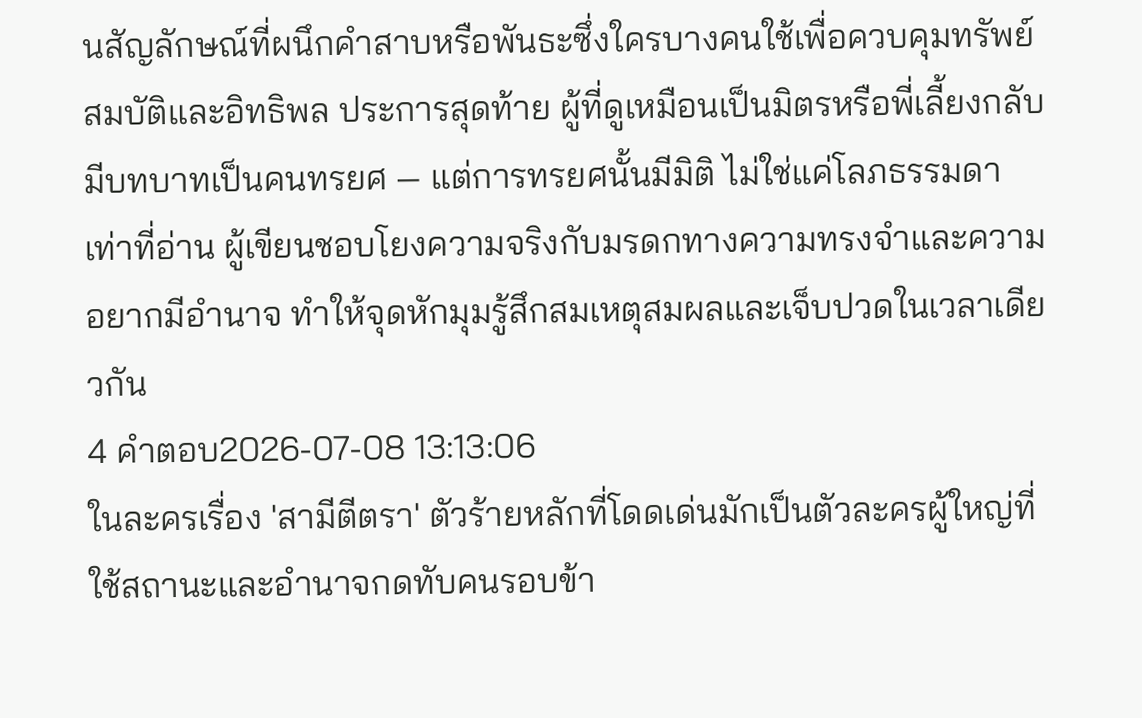นสัญลักษณ์ที่ผนึกคำสาบหรือพันธะซึ่งใครบางคนใช้เพื่อควบคุมทรัพย์สมบัติและอิทธิพล ประการสุดท้าย ผู้ที่ดูเหมือนเป็นมิตรหรือพี่เลี้ยงกลับมีบทบาทเป็นคนทรยศ — แต่การทรยศนั้นมีมิติ ไม่ใช่แค่โลภธรรมดา เท่าที่อ่าน ผู้เขียนชอบโยงความจริงกับมรดกทางความทรงจำและความอยากมีอำนาจ ทำให้จุดหักมุมรู้สึกสมเหตุสมผลและเจ็บปวดในเวลาเดียวกัน
4 คำตอบ2026-07-08 13:13:06
ในละครเรื่อง 'สามีตีตรา' ตัวร้ายหลักที่โดดเด่นมักเป็นตัวละครผู้ใหญ่ที่ใช้สถานะและอำนาจกดทับคนรอบข้า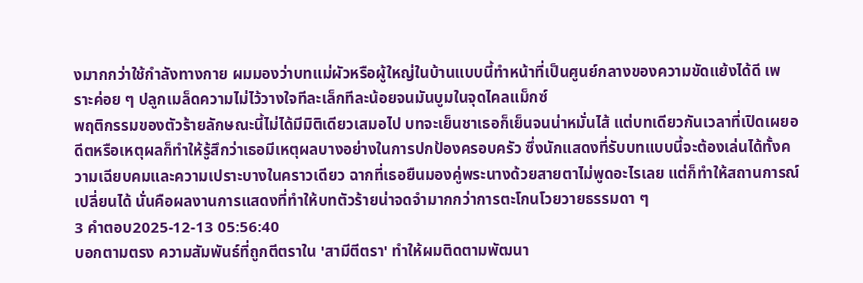งมากกว่าใช้กำลังทางกาย ผมมองว่าบทแม่ผัวหรือผู้ใหญ่ในบ้านแบบนี้ทำหน้าที่เป็นศูนย์กลางของความขัดแย้งได้ดี เพราะค่อย ๆ ปลูกเมล็ดความไม่ไว้วางใจทีละเล็กทีละน้อยจนมันบูมในจุดไคลแม็กซ์
พฤติกรรมของตัวร้ายลักษณะนี้ไม่ได้มีมิติเดียวเสมอไป บทจะเย็นชาเธอก็เย็นจนน่าหมั่นไส้ แต่บทเดียวกันเวลาที่เปิดเผยอดีตหรือเหตุผลก็ทำให้รู้สึกว่าเธอมีเหตุผลบางอย่างในการปกป้องครอบครัว ซึ่งนักแสดงที่รับบทแบบนี้จะต้องเล่นได้ทั้งความเฉียบคมและความเปราะบางในคราวเดียว ฉากที่เธอยืนมองคู่พระนางด้วยสายตาไม่พูดอะไรเลย แต่ก็ทำให้สถานการณ์เปลี่ยนได้ นั่นคือผลงานการแสดงที่ทำให้บทตัวร้ายน่าจดจำมากกว่าการตะโกนโวยวายธรรมดา ๆ
3 คำตอบ2025-12-13 05:56:40
บอกตามตรง ความสัมพันธ์ที่ถูกตีตราใน 'สามีตีตรา' ทำให้ผมติดตามพัฒนา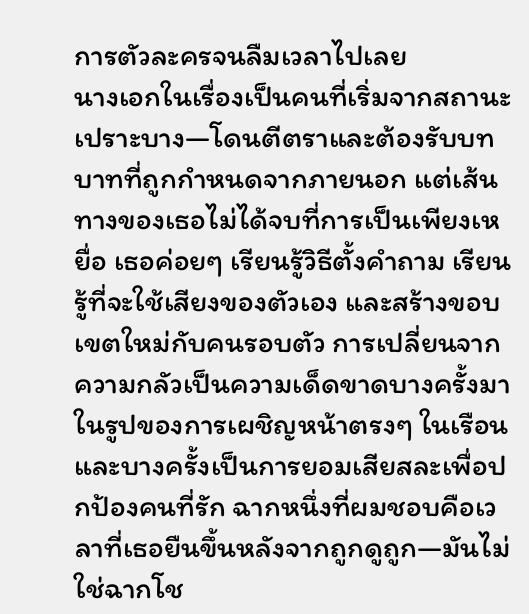การตัวละครจนลืมเวลาไปเลย
นางเอกในเรื่องเป็นคนที่เริ่มจากสถานะเปราะบาง—โดนตีตราและต้องรับบทบาทที่ถูกกำหนดจากภายนอก แต่เส้นทางของเธอไม่ได้จบที่การเป็นเพียงเหยื่อ เธอค่อยๆ เรียนรู้วิธีตั้งคำถาม เรียนรู้ที่จะใช้เสียงของตัวเอง และสร้างขอบเขตใหม่กับคนรอบตัว การเปลี่ยนจากความกลัวเป็นความเด็ดขาดบางครั้งมาในรูปของการเผชิญหน้าตรงๆ ในเรือน และบางครั้งเป็นการยอมเสียสละเพื่อปกป้องคนที่รัก ฉากหนึ่งที่ผมชอบคือเวลาที่เธอยืนขึ้นหลังจากถูกดูถูก—มันไม่ใช่ฉากโช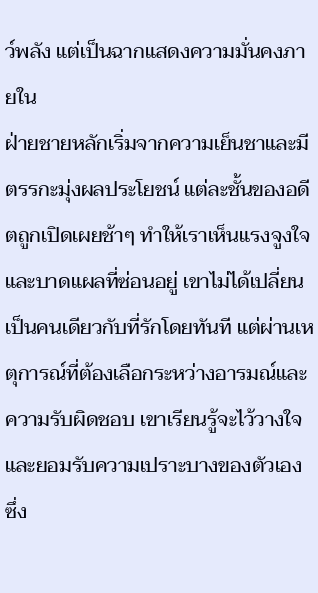ว์พลัง แต่เป็นฉากแสดงความมั่นคงภายใน
ฝ่ายชายหลักเริ่มจากความเย็นชาและมีตรรกะมุ่งผลประโยชน์ แต่ละชั้นของอดีตถูกเปิดเผยช้าๆ ทำให้เราเห็นแรงจูงใจและบาดแผลที่ซ่อนอยู่ เขาไม่ได้เปลี่ยนเป็นคนเดียวกับที่รักโดยทันที แต่ผ่านเหตุการณ์ที่ต้องเลือกระหว่างอารมณ์และความรับผิดชอบ เขาเรียนรู้จะไว้วางใจและยอมรับความเปราะบางของตัวเอง ซึ่ง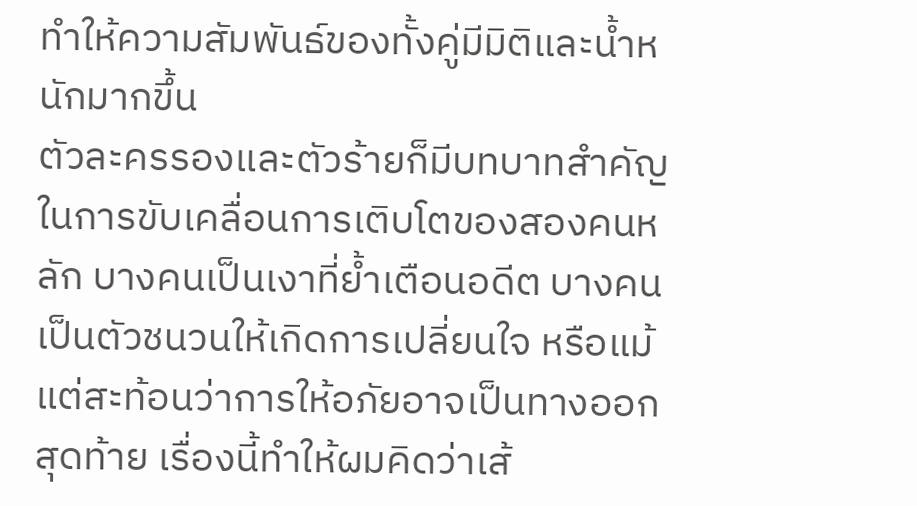ทำให้ความสัมพันธ์ของทั้งคู่มีมิติและน้ำหนักมากขึ้น
ตัวละครรองและตัวร้ายก็มีบทบาทสำคัญในการขับเคลื่อนการเติบโตของสองคนหลัก บางคนเป็นเงาที่ย้ำเตือนอดีต บางคนเป็นตัวชนวนให้เกิดการเปลี่ยนใจ หรือแม้แต่สะท้อนว่าการให้อภัยอาจเป็นทางออกสุดท้าย เรื่องนี้ทำให้ผมคิดว่าเส้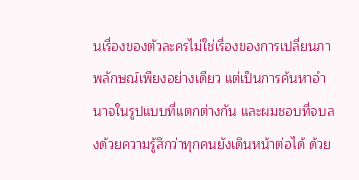นเรื่องของตัวละครไม่ใช่เรื่องของการเปลี่ยนภาพลักษณ์เพียงอย่างเดียว แต่เป็นการค้นหาอำนาจในรูปแบบที่แตกต่างกัน และผมชอบที่จบลงด้วยความรู้สึกว่าทุกคนยังเดินหน้าต่อได้ ด้วย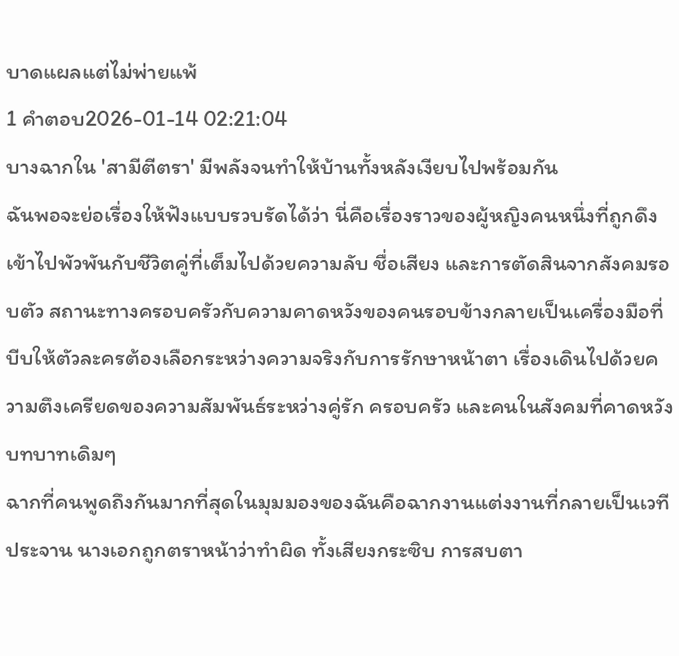บาดแผลแต่ไม่พ่ายแพ้
1 คำตอบ2026-01-14 02:21:04
บางฉากใน 'สามีตีตรา' มีพลังจนทำให้บ้านทั้งหลังเงียบไปพร้อมกัน
ฉันพอจะย่อเรื่องให้ฟังแบบรวบรัดได้ว่า นี่คือเรื่องราวของผู้หญิงคนหนึ่งที่ถูกดึงเข้าไปพัวพันกับชีวิตคู่ที่เต็มไปด้วยความลับ ชื่อเสียง และการตัดสินจากสังคมรอบตัว สถานะทางครอบครัวกับความคาดหวังของคนรอบข้างกลายเป็นเครื่องมือที่บีบให้ตัวละครต้องเลือกระหว่างความจริงกับการรักษาหน้าตา เรื่องเดินไปด้วยความตึงเครียดของความสัมพันธ์ระหว่างคู่รัก ครอบครัว และคนในสังคมที่คาดหวังบทบาทเดิมๆ
ฉากที่คนพูดถึงกันมากที่สุดในมุมมองของฉันคือฉากงานแต่งงานที่กลายเป็นเวทีประจาน นางเอกถูกตราหน้าว่าทำผิด ทั้งเสียงกระซิบ การสบตา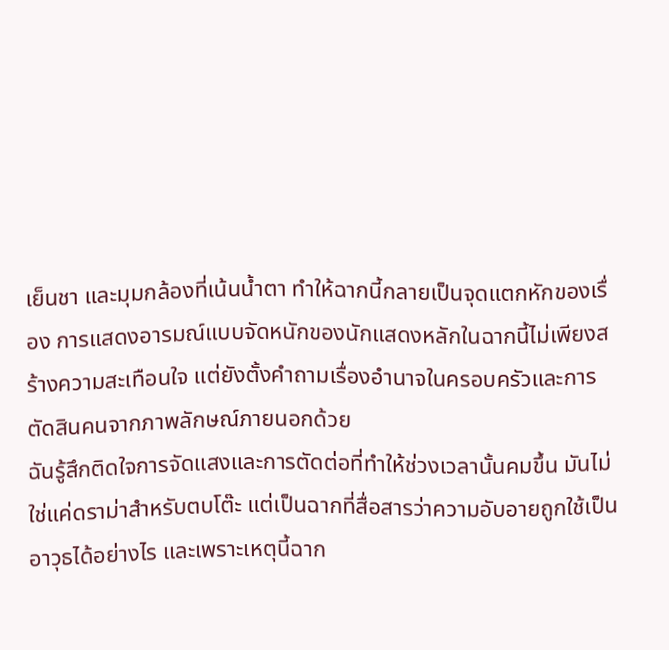เย็นชา และมุมกล้องที่เน้นน้ำตา ทำให้ฉากนี้กลายเป็นจุดแตกหักของเรื่อง การแสดงอารมณ์แบบจัดหนักของนักแสดงหลักในฉากนี้ไม่เพียงสร้างความสะเทือนใจ แต่ยังตั้งคำถามเรื่องอำนาจในครอบครัวและการตัดสินคนจากภาพลักษณ์ภายนอกด้วย
ฉันรู้สึกติดใจการจัดแสงและการตัดต่อที่ทำให้ช่วงเวลานั้นคมขึ้น มันไม่ใช่แค่ดราม่าสำหรับตบโต๊ะ แต่เป็นฉากที่สื่อสารว่าความอับอายถูกใช้เป็นอาวุธได้อย่างไร และเพราะเหตุนี้ฉาก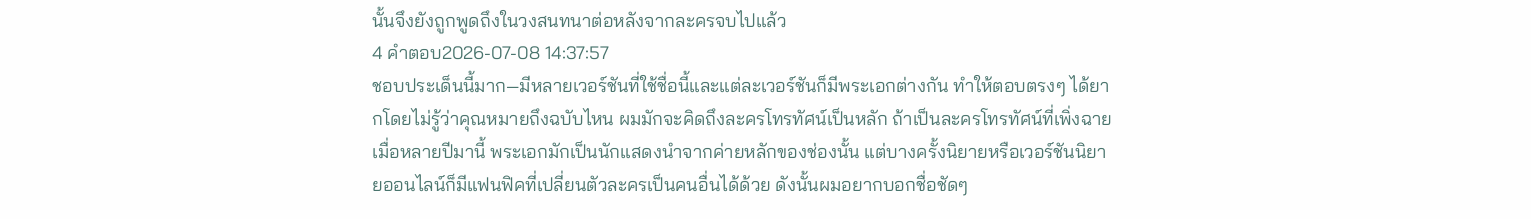นั้นจึงยังถูกพูดถึงในวงสนทนาต่อหลังจากละครจบไปแล้ว
4 คำตอบ2026-07-08 14:37:57
ชอบประเด็นนี้มาก—มีหลายเวอร์ชันที่ใช้ชื่อนี้และแต่ละเวอร์ชันก็มีพระเอกต่างกัน ทำให้ตอบตรงๆ ได้ยากโดยไม่รู้ว่าคุณหมายถึงฉบับไหน ผมมักจะคิดถึงละครโทรทัศน์เป็นหลัก ถ้าเป็นละครโทรทัศน์ที่เพิ่งฉายเมื่อหลายปีมานี้ พระเอกมักเป็นนักแสดงนำจากค่ายหลักของช่องนั้น แต่บางครั้งนิยายหรือเวอร์ชันนิยายออนไลน์ก็มีแฟนฟิคที่เปลี่ยนตัวละครเป็นคนอื่นได้ด้วย ดังนั้นผมอยากบอกชื่อชัดๆ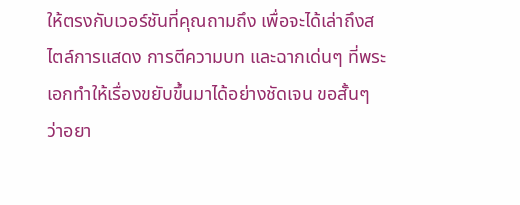ให้ตรงกับเวอร์ชันที่คุณถามถึง เพื่อจะได้เล่าถึงสไตล์การแสดง การตีความบท และฉากเด่นๆ ที่พระเอกทำให้เรื่องขยับขึ้นมาได้อย่างชัดเจน ขอสั้นๆ ว่าอยา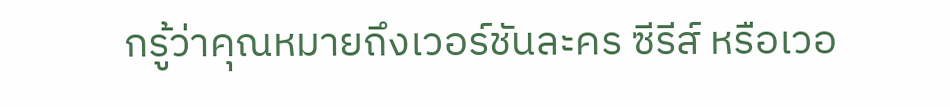กรู้ว่าคุณหมายถึงเวอร์ชันละคร ซีรีส์ หรือเวอ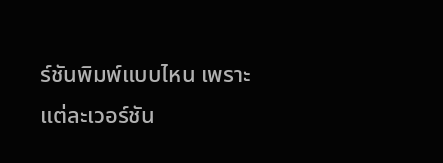ร์ชันพิมพ์แบบไหน เพราะแต่ละเวอร์ชัน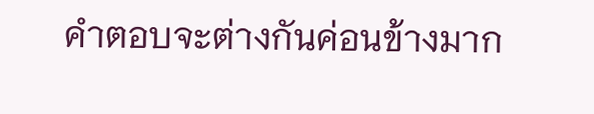คำตอบจะต่างกันค่อนข้างมาก